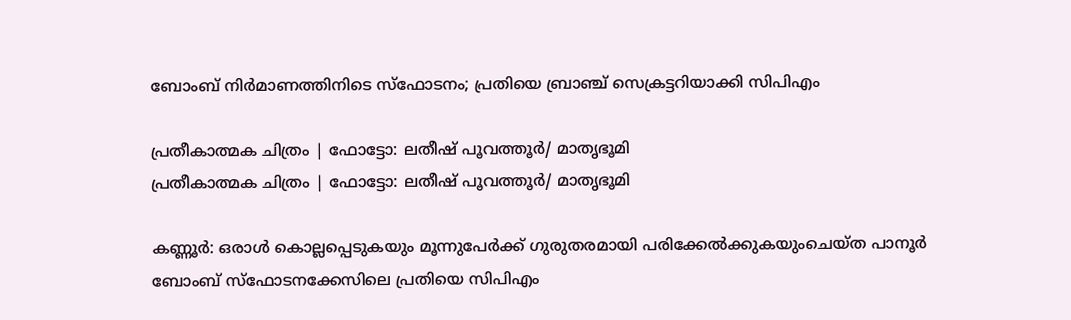ബോംബ് നിർമാണത്തിനിടെ സ്‌ഫോടനം; പ്രതിയെ ബ്രാഞ്ച് സെക്രട്ടറിയാക്കി സിപിഎം

പ്രതീകാത്മക ചിത്രം | ഫോട്ടോ: ലതീഷ് പൂവത്തൂര്‍/ മാതൃഭൂമി
പ്രതീകാത്മക ചിത്രം | ഫോട്ടോ: ലതീഷ് പൂവത്തൂര്‍/ മാതൃഭൂമി

കണ്ണൂര്‍: ഒരാള്‍ കൊല്ലപ്പെടുകയും മൂന്നുപേര്‍ക്ക് ഗുരുതരമായി പരിക്കേല്‍ക്കുകയുംചെയ്ത പാനൂര്‍ ബോംബ് സ്‌ഫോടനക്കേസിലെ പ്രതിയെ സിപിഎം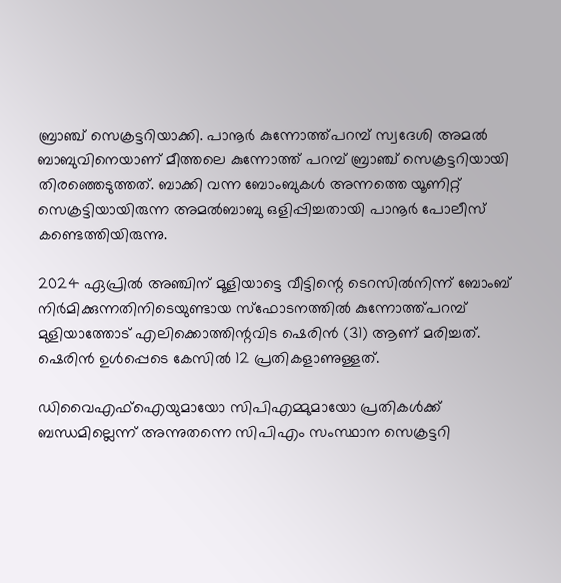ബ്രാഞ്ച് സെക്രട്ടറിയാക്കി. പാനൂര്‍ കുന്നോത്ത്പറമ്പ് സ്വദേശി അമല്‍ ബാബുവിനെയാണ് മീത്തലെ കുന്നോത്ത് പറമ്പ് ബ്രാഞ്ച് സെക്രട്ടറിയായി തിരഞ്ഞെടുത്തത്. ബാക്കി വന്ന ബോംബുകള്‍ അന്നത്തെ യൂണിറ്റ് സെക്രട്ടിയായിരുന്ന അമല്‍ബാബു ഒളിപ്പിച്ചതായി പാനൂര്‍ പോലീസ് കണ്ടെത്തിയിരുന്നു.

2024 ഏപ്രില്‍ അഞ്ചിന് മൂളിയാട്ടെ വീട്ടിന്റെ ടെറസില്‍നിന്ന് ബോംബ് നിര്‍മിക്കുന്നതിനിടെയുണ്ടായ സ്‌ഫോടനത്തില്‍ കുന്നോത്ത്പറമ്പ് മുളിയാത്തോട് എലിക്കൊത്തിന്റവിട ഷെരിന്‍ (31) ആണ് മരിച്ചത്. ഷെരിന്‍ ഉള്‍പ്പെടെ കേസില്‍ 12 പ്രതികളാണുള്ളത്.

ഡിവൈഎഫ്‌ഐയുമായോ സിപിഎമ്മുമായോ പ്രതികള്‍ക്ക് ബന്ധമില്ലെന്ന് അന്നുതന്നെ സിപിഎം സംസ്ഥാന സെക്രട്ടറി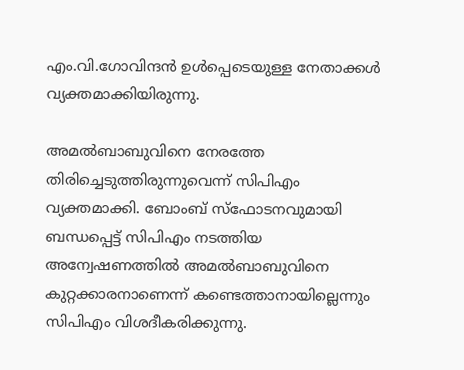എം.വി.ഗോവിന്ദന്‍ ഉള്‍പ്പെടെയുള്ള നേതാക്കള്‍ വ്യക്തമാക്കിയിരുന്നു.

അമല്‍ബാബുവിനെ നേരത്തേ തിരിച്ചെടുത്തിരുന്നുവെന്ന് സിപിഎം വ്യക്തമാക്കി. ബോംബ് സ്‌ഫോടനവുമായി ബന്ധപ്പെട്ട് സിപിഎം നടത്തിയ അന്വേഷണത്തില്‍ അമല്‍ബാബുവിനെ കുറ്റക്കാരനാണെന്ന് കണ്ടെത്താനായില്ലെന്നും സിപിഎം വിശദീകരിക്കുന്നു.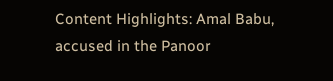Content Highlights: Amal Babu, accused in the Panoor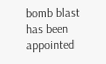bomb blast has been appointed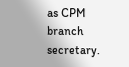as CPM branch secretary.